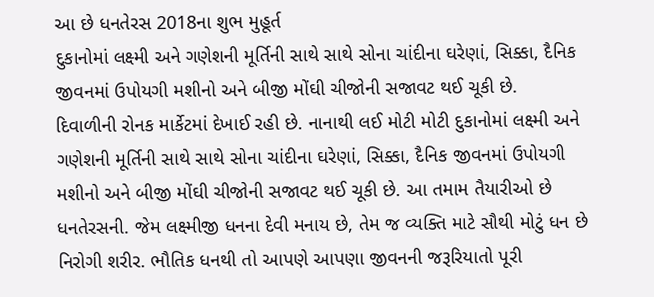આ છે ધનતેરસ 2018ના શુભ મુહૂર્ત
દુકાનોમાં લક્ષ્મી અને ગણેશની મૂર્તિની સાથે સાથે સોના ચાંદીના ઘરેણાં, સિક્કા, દૈનિક જીવનમાં ઉપોયગી મશીનો અને બીજી મોંઘી ચીજોની સજાવટ થઈ ચૂકી છે.
દિવાળીની રોનક માર્કેટમાં દેખાઈ રહી છે. નાનાથી લઈ મોટી મોટી દુકાનોમાં લક્ષ્મી અને ગણેશની મૂર્તિની સાથે સાથે સોના ચાંદીના ઘરેણાં, સિક્કા, દૈનિક જીવનમાં ઉપોયગી મશીનો અને બીજી મોંઘી ચીજોની સજાવટ થઈ ચૂકી છે. આ તમામ તૈયારીઓ છે ધનતેરસની. જેમ લક્ષ્મીજી ધનના દેવી મનાય છે, તેમ જ વ્યક્તિ માટે સૌથી મોટું ધન છે નિરોગી શરીર. ભૌતિક ધનથી તો આપણે આપણા જીવનની જરૂરિયાતો પૂરી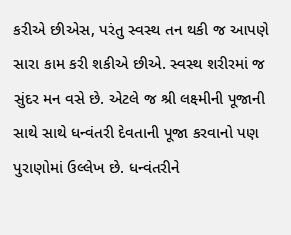કરીએ છીએસ, પરંતુ સ્વસ્થ તન થકી જ આપણે સારા કામ કરી શકીએ છીએ. સ્વસ્થ શરીરમાં જ સુંદર મન વસે છે. એટલે જ શ્રી લક્ષ્મીની પૂજાની સાથે સાથે ધન્વંતરી દેવતાની પૂજા કરવાનો પણ પુરાણોમાં ઉલ્લેખ છે. ધન્વંતરીને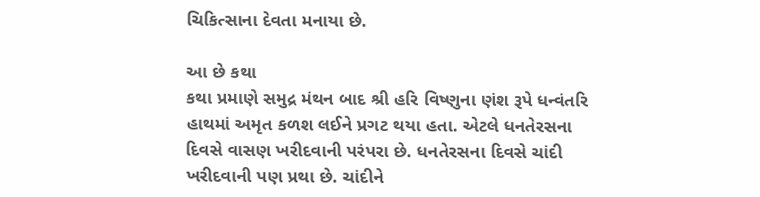ચિકિત્સાના દેવતા મનાયા છે.

આ છે કથા
કથા પ્રમાણે સમુદ્ર મંથન બાદ શ્રી હરિ વિષ્ણુના ણંશ રૂપે ધન્વંતરિ હાથમાં અમૃત કળશ લઈને પ્રગટ થયા હતા. એટલે ધનતેરસના દિવસે વાસણ ખરીદવાની પરંપરા છે. ધનતેરસના દિવસે ચાંદી ખરીદવાની પણ પ્રથા છે. ચાંદીને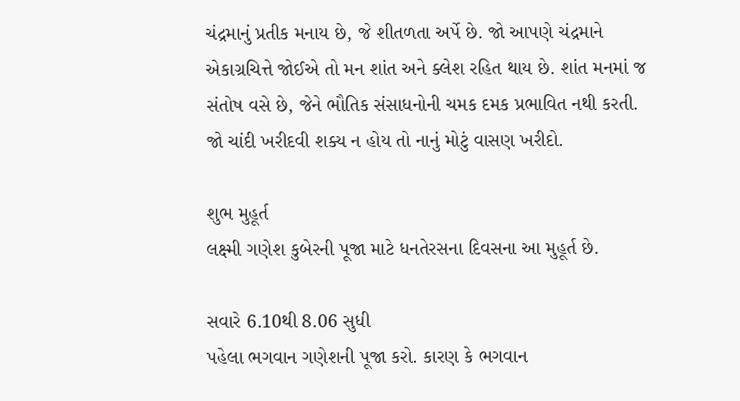ચંદ્રમાનું પ્રતીક મનાય છે, જે શીતળતા અર્પે છે. જો આપણે ચંદ્રમાને એકાગ્રચિત્તે જોઈએ તો મન શાંત અને ક્લેશ રહિત થાય છે. શાંત મનમાં જ સંતોષ વસે છે, જેને ભૌતિક સંસાધનોની ચમક દમક પ્રભાવિત નથી કરતી. જો ચાંદી ખરીદવી શક્ય ન હોય તો નાનું મોટું વાસણ ખરીદો.

શુભ મુહૂર્ત
લક્ષ્મી ગણેશ કુબેરની પૂજા માટે ધનતેરસના દિવસના આ મુહૂર્ત છે.

સવારે 6.10થી 8.06 સુધી
પહેલા ભગવાન ગણેશની પૂજા કરો. કારણ કે ભગવાન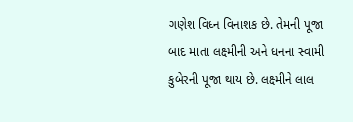ગણેશ વિધ્ન વિનાશક છે. તેમની પૂજા બાદ માતા લક્ષ્મીની અને ધનના સ્વામી કુબેરની પૂજા થાય છે. લક્ષ્મીને લાલ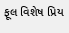ફૂલ વિશેષ પ્રિય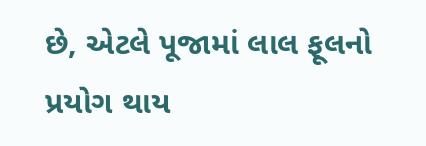છે, એટલે પૂજામાં લાલ ફૂલનો પ્રયોગ થાય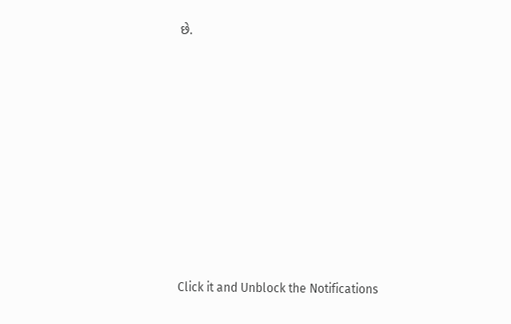છે.












Click it and Unblock the Notifications